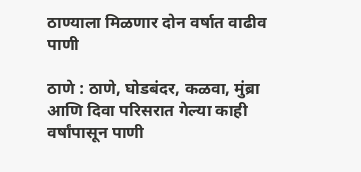ठाण्याला मिळणार दोन वर्षात वाढीव पाणी

ठाणे : ठाणे, घोडबंदर, कळवा, मुंब्रा आणि दिवा परिसरात गेल्या काही वर्षांपासून पाणी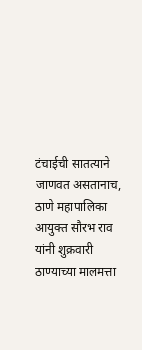टंचाईची सातत्याने जाणवत असतानाच, ठाणे महापालिका आयुक्त सौरभ राव यांनी शुक्रवारी ठाण्याच्या मालमत्ता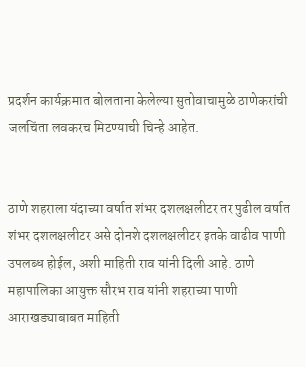प्रदर्शन कार्यक्रमात बोलताना केलेल्या सुतोवाचामुळे ठाणेकरांची जलचिंता लवकरच मिटण्याची चिन्हे आहेत.


ठाणे शहराला यंदाच्या वर्षात शंभर दशलक्षलीटर तर पुढील वर्षात शंभर दशलक्षलीटर असे दोनशे दशलक्षलीटर इतके वाढीव पाणी उपलब्ध होईल, अशी माहिती राव यांनी दिली आहे. ठाणे महापालिका आयुक्त सौरभ राव यांनी शहराच्या पाणी आराखड्याबाबत माहिती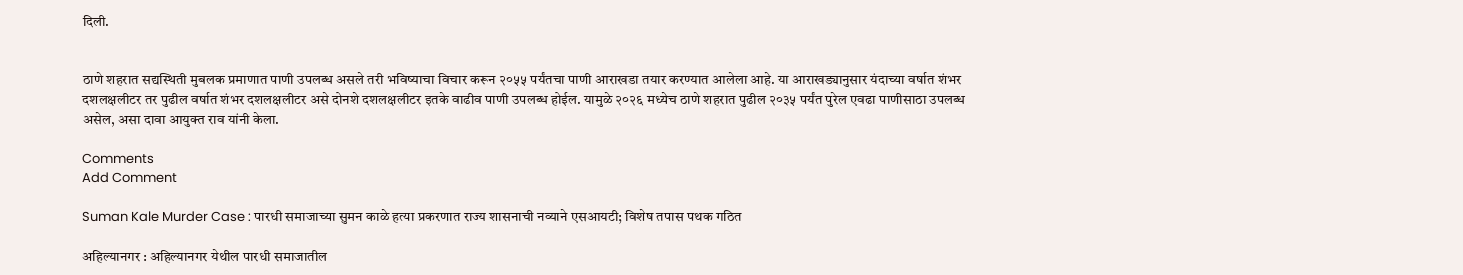दिली.


ठाणे शहरात सद्यस्थिती मुबलक प्रमाणात पाणी उपलब्ध असले तरी भविष्याचा विचार करून २०५५ पर्यंतचा पाणी आराखडा तयार करण्यात आलेला आहे. या आराखड्यानुसार यंदाच्या वर्षात शंभर दशलक्षलीटर तर पुढील वर्षात शंभर दशलक्षलीटर असे दोनशे दशलक्षलीटर इतके वाढीव पाणी उपलब्ध होईल. यामुळे २०२६ मध्येच ठाणे शहरात पुढील २०३५ पर्यंत पुरेल एवढा पाणीसाठा उपलब्ध असेल, असा दावा आयुक्त राव यांनी केला.

Comments
Add Comment

Suman Kale Murder Case : पारधी समाजाच्या सुमन काळे हत्या प्रकरणात राज्य शासनाची नव्याने एसआयटी; विशेष तपास पथक गठित

अहिल्यानगर : अहिल्यानगर येथील पारधी समाजातील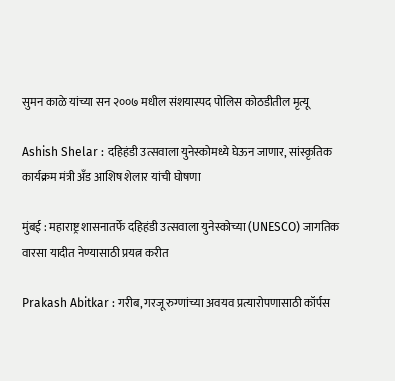सुमन काळे यांच्या सन २००७ मधील संशयास्पद पोलिस कोठडीतील मृत्यू

Ashish Shelar : दहिहंडी उत्सवाला युनेस्कोमध्ये घेऊन जाणार, सांस्कृतिक कार्यक्रम मंत्री अँड आशिष शेलार यांची घोषणा

मुंबई : महाराष्ट्र शासनातर्फे दहिहंडी उत्सवाला युनेस्कोच्या (UNESCO) जागतिक वारसा यादीत नेण्यासाठी प्रयत्न करीत

Prakash Abitkar : गरीब, गरजू रुग्णांच्या अवयव प्रत्यारोपणासाठी कॉर्पस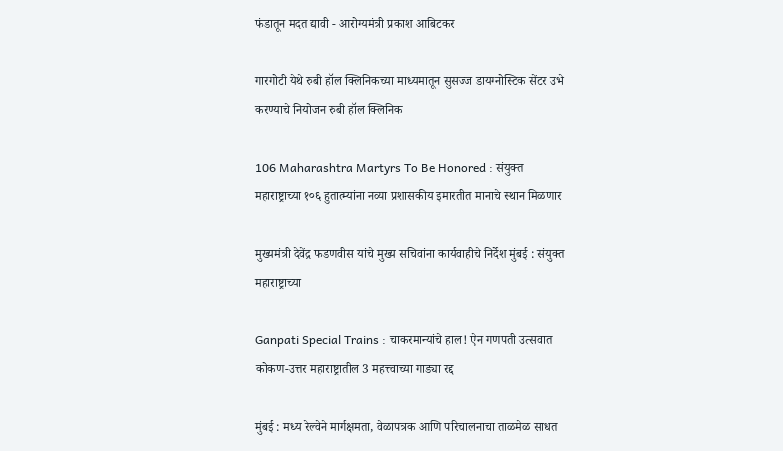फंडातून मदत द्यावी - आरोग्यमंत्री प्रकाश आबिटकर

गारगोटी येथे रुबी हॉल क्लिनिकच्या माध्यमातून सुसज्ज डायग्नोस्टिक सेंटर उभे करण्याचे नियोजन रुबी हॉल क्लिनिक

106 Maharashtra Martyrs To Be Honored : संयुक्त महाराष्ट्राच्या १०६ हुतात्म्यांना नव्या प्रशासकीय इमारतीत मानाचे स्थान मिळणार

मुख्यमंत्री देवेंद्र फडणवीस यांचे मुख्य सचिवांना कार्यवाहीचे निर्देश मुंबई : संयुक्त महाराष्ट्राच्या

Ganpati Special Trains : चाकरमान्यांचे हाल! ऐन गणपती उत्सवात कोकण-उत्तर महाराष्ट्रातील 3 महत्त्वाच्या गाड्या रद्द

मुंबई : मध्य रेल्वेने मार्गक्षमता, वेळापत्रक आणि परिचालनाचा ताळमेळ साधत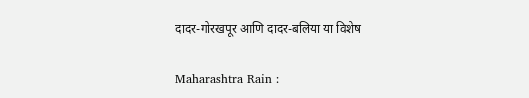दादर-गोरखपूर आणि दादर-बलिया या विशेष

Maharashtra Rain :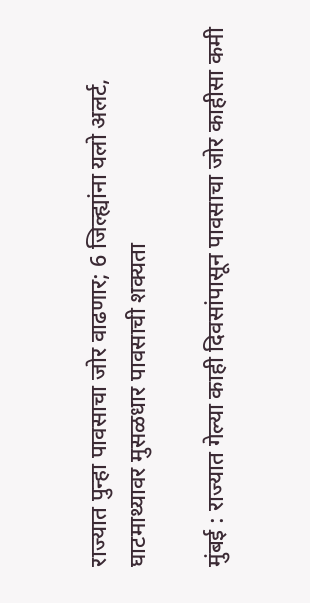राज्यात पुन्हा पावसाचा जोर वाढणार; 6 जिल्ह्यांना यलो अलर्ट, घाटमाथ्यावर मुसळधार पावसाची शक्यता

मुंबई : राज्यात गेल्या काही दिवसांपासून पावसाचा जोर काहीसा कमी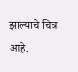झाल्याचे चित्र आहे.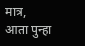मात्र, आता पुन्हा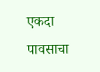एकदा पावसाचा